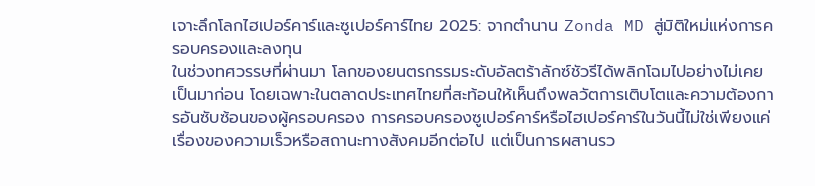เจาะลึกโลกไฮเปอร์คาร์และซูเปอร์คาร์ไทย 2025: จากตำนาน Zonda MD สู่มิติใหม่แห่งการครอบครองและลงทุน
ในช่วงทศวรรษที่ผ่านมา โลกของยนตรกรรมระดับอัลตร้าลักซ์ชัวรีได้พลิกโฉมไปอย่างไม่เคยเป็นมาก่อน โดยเฉพาะในตลาดประเทศไทยที่สะท้อนให้เห็นถึงพลวัตการเติบโตและความต้องการอันซับซ้อนของผู้ครอบครอง การครอบครองซูเปอร์คาร์หรือไฮเปอร์คาร์ในวันนี้ไม่ใช่เพียงแค่เรื่องของความเร็วหรือสถานะทางสังคมอีกต่อไป แต่เป็นการผสานรว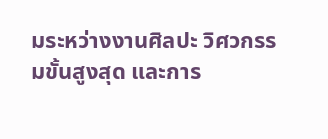มระหว่างงานศิลปะ วิศวกรรมขั้นสูงสุด และการ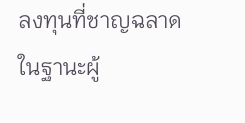ลงทุนที่ชาญฉลาด ในฐานะผู้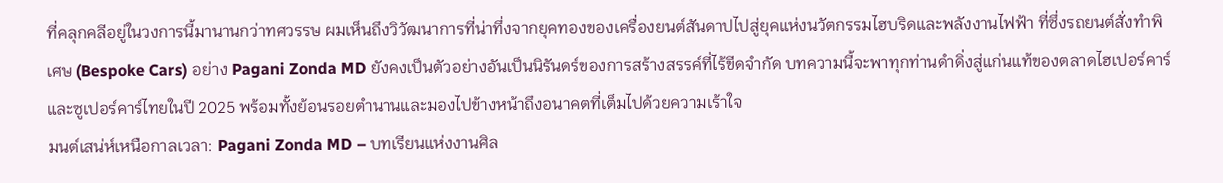ที่คลุกคลีอยู่ในวงการนี้มานานกว่าทศวรรษ ผมเห็นถึงวิวัฒนาการที่น่าทึ่งจากยุคทองของเครื่องยนต์สันดาปไปสู่ยุคแห่งนวัตกรรมไฮบริดและพลังงานไฟฟ้า ที่ซึ่งรถยนต์สั่งทำพิเศษ (Bespoke Cars) อย่าง Pagani Zonda MD ยังคงเป็นตัวอย่างอันเป็นนิรันดร์ของการสร้างสรรค์ที่ไร้ขีดจำกัด บทความนี้จะพาทุกท่านดำดิ่งสู่แก่นแท้ของตลาดไฮเปอร์คาร์และซูเปอร์คาร์ไทยในปี 2025 พร้อมทั้งย้อนรอยตำนานและมองไปข้างหน้าถึงอนาคตที่เต็มไปด้วยความเร้าใจ
มนต์เสน่ห์เหนือกาลเวลา: Pagani Zonda MD – บทเรียนแห่งงานศิล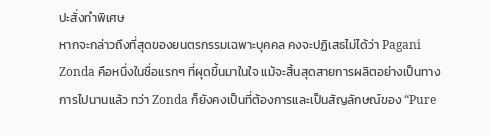ปะสั่งทำพิเศษ
หากจะกล่าวถึงที่สุดของยนตรกรรมเฉพาะบุคคล คงจะปฏิเสธไม่ได้ว่า Pagani Zonda คือหนึ่งในชื่อแรกๆ ที่ผุดขึ้นมาในใจ แม้จะสิ้นสุดสายการผลิตอย่างเป็นทางการไปนานแล้ว ทว่า Zonda ก็ยังคงเป็นที่ต้องการและเป็นสัญลักษณ์ของ “Pure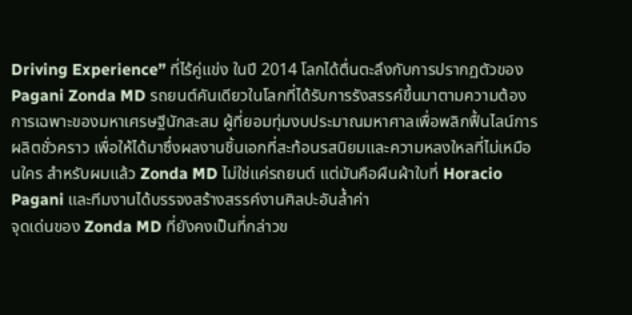Driving Experience” ที่ไร้คู่แข่ง ในปี 2014 โลกได้ตื่นตะลึงกับการปรากฏตัวของ Pagani Zonda MD รถยนต์คันเดียวในโลกที่ได้รับการรังสรรค์ขึ้นมาตามความต้องการเฉพาะของมหาเศรษฐีนักสะสม ผู้ที่ยอมทุ่มงบประมาณมหาศาลเพื่อพลิกฟื้นไลน์การผลิตชั่วคราว เพื่อให้ได้มาซึ่งผลงานชิ้นเอกที่สะท้อนรสนิยมและความหลงใหลที่ไม่เหมือนใคร สำหรับผมแล้ว Zonda MD ไม่ใช่แค่รถยนต์ แต่มันคือผืนผ้าใบที่ Horacio Pagani และทีมงานได้บรรจงสร้างสรรค์งานศิลปะอันล้ำค่า
จุดเด่นของ Zonda MD ที่ยังคงเป็นที่กล่าวข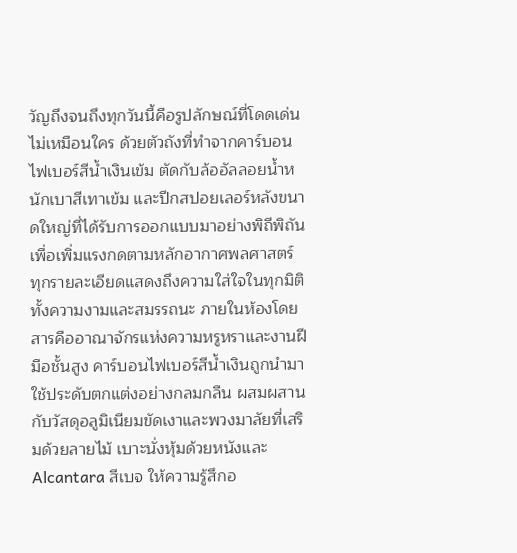วัญถึงจนถึงทุกวันนี้คือรูปลักษณ์ที่โดดเด่นไม่เหมือนใคร ด้วยตัวถังที่ทำจากคาร์บอนไฟเบอร์สีน้ำเงินเข้ม ตัดกับล้ออัลลอยน้ำหนักเบาสีเทาเข้ม และปีกสปอยเลอร์หลังขนาดใหญ่ที่ได้รับการออกแบบมาอย่างพิถีพิถันเพื่อเพิ่มแรงกดตามหลักอากาศพลศาสตร์ ทุกรายละเอียดแสดงถึงความใส่ใจในทุกมิติ ทั้งความงามและสมรรถนะ ภายในห้องโดยสารคืออาณาจักรแห่งความหรูหราและงานฝีมือชั้นสูง คาร์บอนไฟเบอร์สีน้ำเงินถูกนำมาใช้ประดับตกแต่งอย่างกลมกลืน ผสมผสานกับวัสดุอลูมิเนียมขัดเงาและพวงมาลัยที่เสริมด้วยลายไม้ เบาะนั่งหุ้มด้วยหนังและ Alcantara สีเบจ ให้ความรู้สึกอ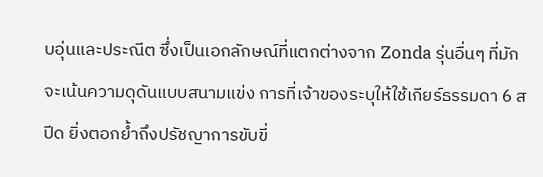บอุ่นและประณีต ซึ่งเป็นเอกลักษณ์ที่แตกต่างจาก Zonda รุ่นอื่นๆ ที่มักจะเน้นความดุดันแบบสนามแข่ง การที่เจ้าของระบุให้ใช้เกียร์ธรรมดา 6 สปีด ยิ่งตอกย้ำถึงปรัชญาการขับขี่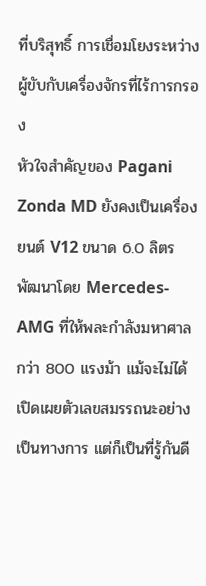ที่บริสุทธิ์ การเชื่อมโยงระหว่างผู้ขับกับเครื่องจักรที่ไร้การกรอง
หัวใจสำคัญของ Pagani Zonda MD ยังคงเป็นเครื่องยนต์ V12 ขนาด 6.0 ลิตร พัฒนาโดย Mercedes-AMG ที่ให้พละกำลังมหาศาลกว่า 800 แรงม้า แม้จะไม่ได้เปิดเผยตัวเลขสมรรถนะอย่างเป็นทางการ แต่ก็เป็นที่รู้กันดี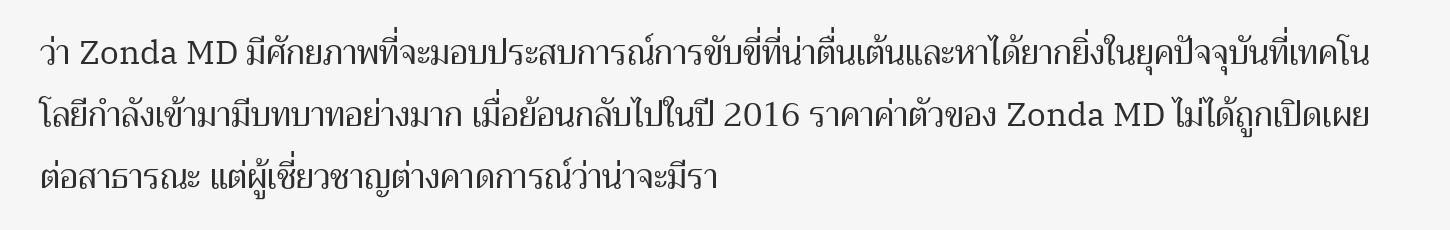ว่า Zonda MD มีศักยภาพที่จะมอบประสบการณ์การขับขี่ที่น่าตื่นเต้นและหาได้ยากยิ่งในยุคปัจจุบันที่เทคโนโลยีกำลังเข้ามามีบทบาทอย่างมาก เมื่อย้อนกลับไปในปี 2016 ราคาค่าตัวของ Zonda MD ไม่ได้ถูกเปิดเผยต่อสาธารณะ แต่ผู้เชี่ยวชาญต่างคาดการณ์ว่าน่าจะมีรา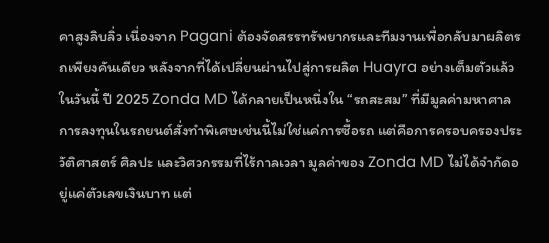คาสูงลิบลิ่ว เนื่องจาก Pagani ต้องจัดสรรทรัพยากรและทีมงานเพื่อกลับมาผลิตรถเพียงคันเดียว หลังจากที่ได้เปลี่ยนผ่านไปสู่การผลิต Huayra อย่างเต็มตัวแล้ว
ในวันนี้ ปี 2025 Zonda MD ได้กลายเป็นหนึ่งใน “รถสะสม” ที่มีมูลค่ามหาศาล การลงทุนในรถยนต์สั่งทำพิเศษเช่นนี้ไม่ใช่แค่การซื้อรถ แต่คือการครอบครองประวัติศาสตร์ ศิลปะ และวิศวกรรมที่ไร้กาลเวลา มูลค่าของ Zonda MD ไม่ได้จำกัดอยู่แค่ตัวเลขเงินบาท แต่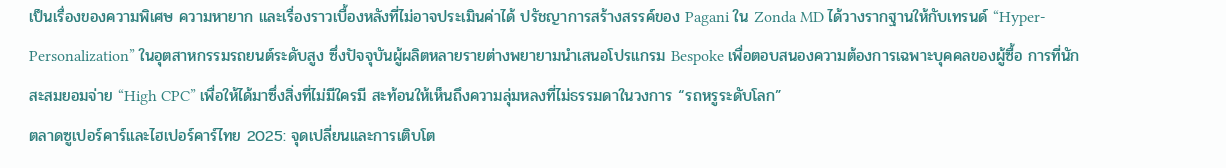เป็นเรื่องของความพิเศษ ความหายาก และเรื่องราวเบื้องหลังที่ไม่อาจประเมินค่าได้ ปรัชญาการสร้างสรรค์ของ Pagani ใน Zonda MD ได้วางรากฐานให้กับเทรนด์ “Hyper-Personalization” ในอุตสาหกรรมรถยนต์ระดับสูง ซึ่งปัจจุบันผู้ผลิตหลายรายต่างพยายามนำเสนอโปรแกรม Bespoke เพื่อตอบสนองความต้องการเฉพาะบุคคลของผู้ซื้อ การที่นักสะสมยอมจ่าย “High CPC” เพื่อให้ได้มาซึ่งสิ่งที่ไม่มีใครมี สะท้อนให้เห็นถึงความลุ่มหลงที่ไม่ธรรมดาในวงการ “รถหรูระดับโลก”
ตลาดซูเปอร์คาร์และไฮเปอร์คาร์ไทย 2025: จุดเปลี่ยนและการเติบโต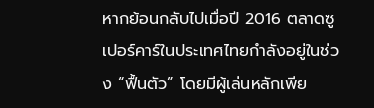หากย้อนกลับไปเมื่อปี 2016 ตลาดซูเปอร์คาร์ในประเทศไทยกำลังอยู่ในช่วง “ฟื้นตัว” โดยมีผู้เล่นหลักเพีย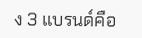ง 3 แบรนด์คือ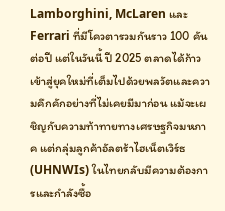Lamborghini, McLaren และ Ferrari ที่มีโควตารวมกันราว 100 คันต่อปี แต่ในวันนี้ ปี 2025 ตลาดได้ก้าวเข้าสู่ยุคใหม่ที่เต็มไปด้วยพลวัตและความคึกคักอย่างที่ไม่เคยมีมาก่อน แม้จะเผชิญกับความท้าทายทางเศรษฐกิจมหภาค แต่กลุ่มลูกค้าอัลตร้าไฮเน็ตเวิร์ธ (UHNWIs) ในไทยกลับมีความต้องการและกำลังซื้อ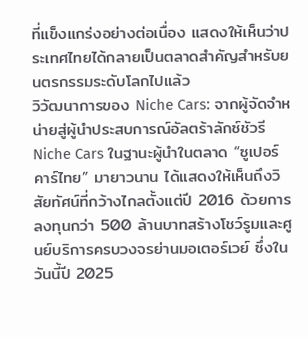ที่แข็งแกร่งอย่างต่อเนื่อง แสดงให้เห็นว่าประเทศไทยได้กลายเป็นตลาดสำคัญสำหรับยนตรกรรมระดับโลกไปแล้ว
วิวัฒนาการของ Niche Cars: จากผู้จัดจำหน่ายสู่ผู้นำประสบการณ์อัลตร้าลักซ์ชัวรี
Niche Cars ในฐานะผู้นำในตลาด “ซูเปอร์คาร์ไทย” มายาวนาน ได้แสดงให้เห็นถึงวิสัยทัศน์ที่กว้างไกลตั้งแต่ปี 2016 ด้วยการลงทุนกว่า 500 ล้านบาทสร้างโชว์รูมและศูนย์บริการครบวงจรย่านมอเตอร์เวย์ ซึ่งในวันนี้ปี 2025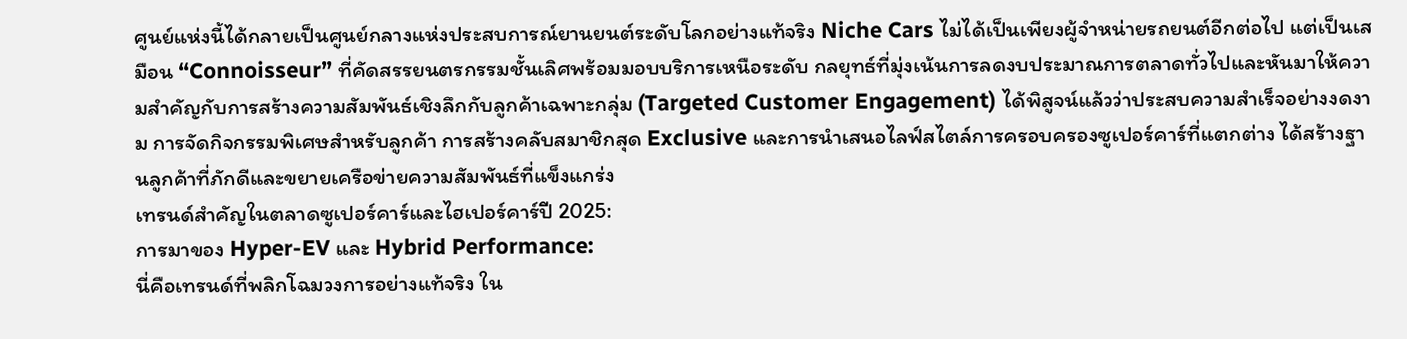ศูนย์แห่งนี้ได้กลายเป็นศูนย์กลางแห่งประสบการณ์ยานยนต์ระดับโลกอย่างแท้จริง Niche Cars ไม่ได้เป็นเพียงผู้จำหน่ายรถยนต์อีกต่อไป แต่เป็นเสมือน “Connoisseur” ที่คัดสรรยนตรกรรมชั้นเลิศพร้อมมอบบริการเหนือระดับ กลยุทธ์ที่มุ่งเน้นการลดงบประมาณการตลาดทั่วไปและหันมาให้ความสำคัญกับการสร้างความสัมพันธ์เชิงลึกกับลูกค้าเฉพาะกลุ่ม (Targeted Customer Engagement) ได้พิสูจน์แล้วว่าประสบความสำเร็จอย่างงดงาม การจัดกิจกรรมพิเศษสำหรับลูกค้า การสร้างคลับสมาชิกสุด Exclusive และการนำเสนอไลฟ์สไตล์การครอบครองซูเปอร์คาร์ที่แตกต่าง ได้สร้างฐานลูกค้าที่ภักดีและขยายเครือข่ายความสัมพันธ์ที่แข็งแกร่ง
เทรนด์สำคัญในตลาดซูเปอร์คาร์และไฮเปอร์คาร์ปี 2025:
การมาของ Hyper-EV และ Hybrid Performance:
นี่คือเทรนด์ที่พลิกโฉมวงการอย่างแท้จริง ใน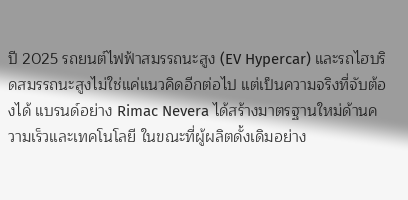ปี 2025 รถยนต์ไฟฟ้าสมรรถนะสูง (EV Hypercar) และรถไฮบริดสมรรถนะสูงไม่ใช่แค่แนวคิดอีกต่อไป แต่เป็นความจริงที่จับต้องได้ แบรนด์อย่าง Rimac Nevera ได้สร้างมาตรฐานใหม่ด้านความเร็วและเทคโนโลยี ในขณะที่ผู้ผลิตดั้งเดิมอย่าง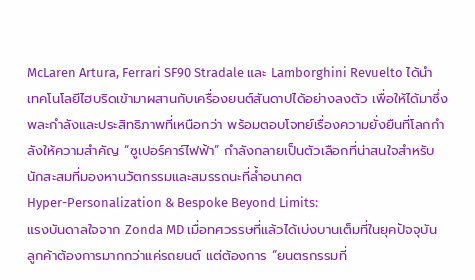McLaren Artura, Ferrari SF90 Stradale และ Lamborghini Revuelto ได้นำเทคโนโลยีไฮบริดเข้ามาผสานกับเครื่องยนต์สันดาปได้อย่างลงตัว เพื่อให้ได้มาซึ่งพละกำลังและประสิทธิภาพที่เหนือกว่า พร้อมตอบโจทย์เรื่องความยั่งยืนที่โลกกำลังให้ความสำคัญ “ซูเปอร์คาร์ไฟฟ้า” กำลังกลายเป็นตัวเลือกที่น่าสนใจสำหรับนักสะสมที่มองหานวัตกรรมและสมรรถนะที่ล้ำอนาคต
Hyper-Personalization & Bespoke Beyond Limits:
แรงบันดาลใจจาก Zonda MD เมื่อทศวรรษที่แล้วได้เบ่งบานเต็มที่ในยุคปัจจุบัน ลูกค้าต้องการมากกว่าแค่รถยนต์ แต่ต้องการ “ยนตรกรรมที่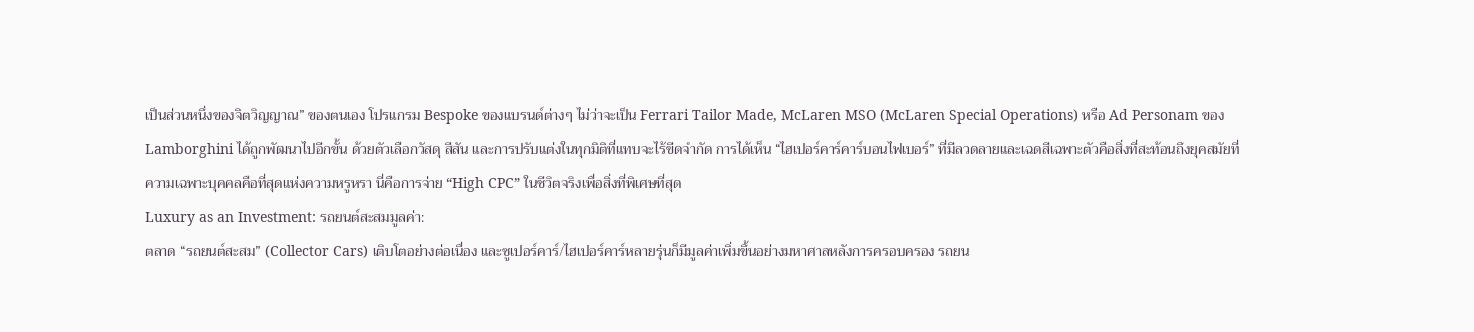เป็นส่วนหนึ่งของจิตวิญญาณ” ของตนเอง โปรแกรม Bespoke ของแบรนด์ต่างๆ ไม่ว่าจะเป็น Ferrari Tailor Made, McLaren MSO (McLaren Special Operations) หรือ Ad Personam ของ Lamborghini ได้ถูกพัฒนาไปอีกขั้น ด้วยตัวเลือกวัสดุ สีสัน และการปรับแต่งในทุกมิติที่แทบจะไร้ขีดจำกัด การได้เห็น “ไฮเปอร์คาร์คาร์บอนไฟเบอร์” ที่มีลวดลายและเฉดสีเฉพาะตัวคือสิ่งที่สะท้อนถึงยุคสมัยที่ความเฉพาะบุคคลคือที่สุดแห่งความหรูหรา นี่คือการจ่าย “High CPC” ในชีวิตจริงเพื่อสิ่งที่พิเศษที่สุด
Luxury as an Investment: รถยนต์สะสมมูลค่า:
ตลาด “รถยนต์สะสม” (Collector Cars) เติบโตอย่างต่อเนื่อง และซูเปอร์คาร์/ไฮเปอร์คาร์หลายรุ่นก็มีมูลค่าเพิ่มขึ้นอย่างมหาศาลหลังการครอบครอง รถยน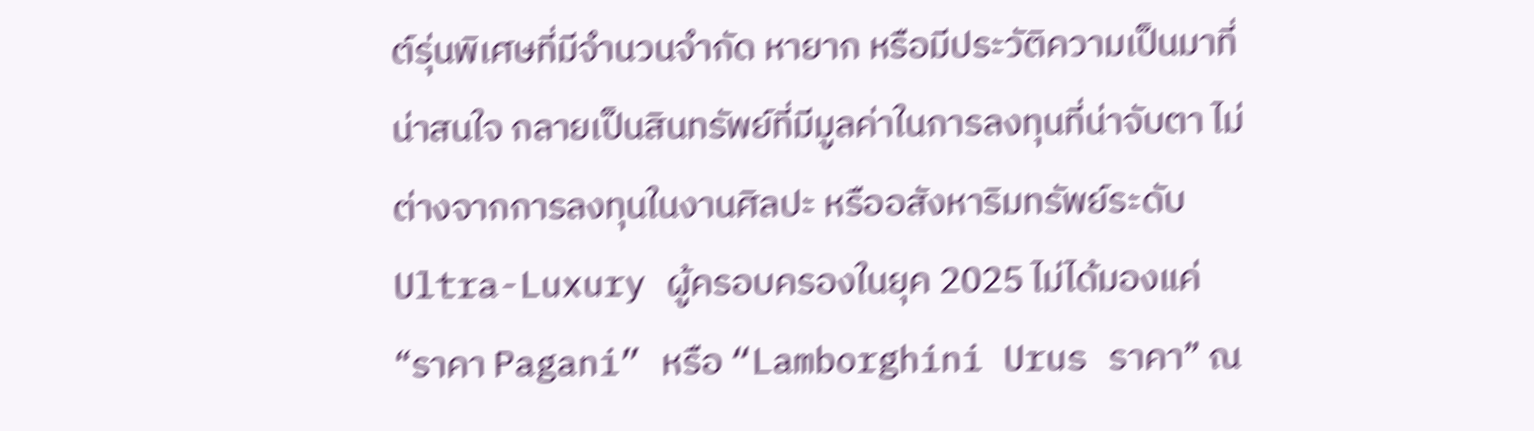ต์รุ่นพิเศษที่มีจำนวนจำกัด หายาก หรือมีประวัติความเป็นมาที่น่าสนใจ กลายเป็นสินทรัพย์ที่มีมูลค่าในการลงทุนที่น่าจับตา ไม่ต่างจากการลงทุนในงานศิลปะ หรืออสังหาริมทรัพย์ระดับ Ultra-Luxury ผู้ครอบครองในยุค 2025 ไม่ได้มองแค่ “ราคา Pagani” หรือ “Lamborghini Urus ราคา” ณ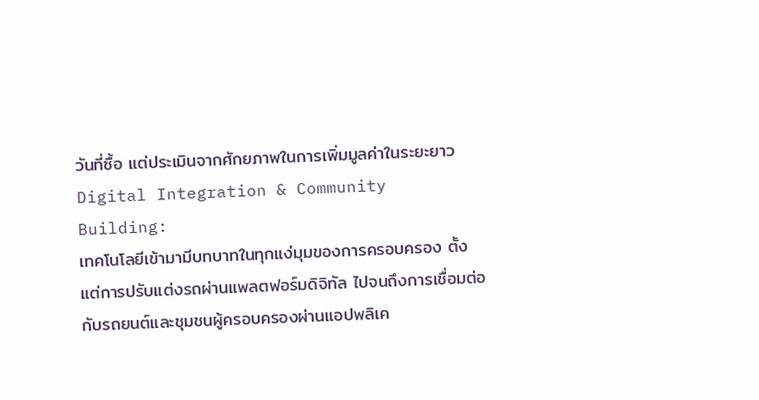วันที่ซื้อ แต่ประเมินจากศักยภาพในการเพิ่มมูลค่าในระยะยาว
Digital Integration & Community Building:
เทคโนโลยีเข้ามามีบทบาทในทุกแง่มุมของการครอบครอง ตั้งแต่การปรับแต่งรถผ่านแพลตฟอร์มดิจิทัล ไปจนถึงการเชื่อมต่อกับรถยนต์และชุมชนผู้ครอบครองผ่านแอปพลิเค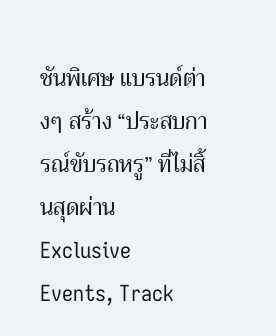ชันพิเศษ แบรนด์ต่างๆ สร้าง “ประสบการณ์ขับรถหรู” ที่ไม่สิ้นสุดผ่าน Exclusive Events, Track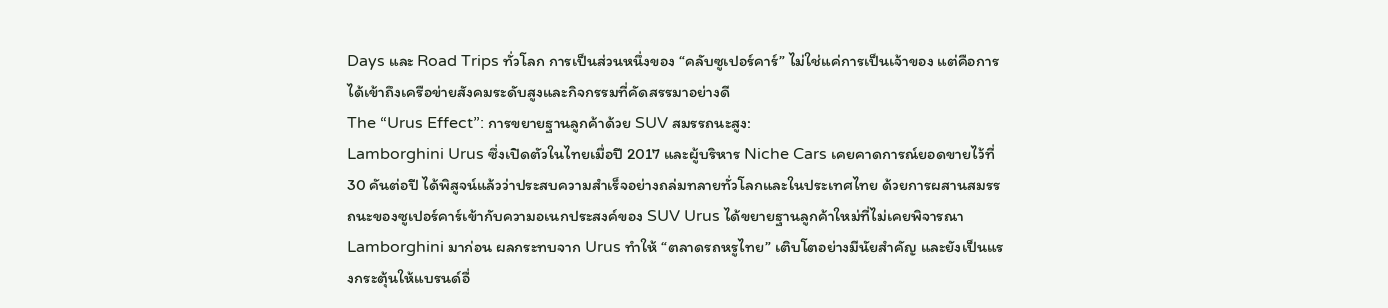Days และ Road Trips ทั่วโลก การเป็นส่วนหนึ่งของ “คลับซูเปอร์คาร์” ไม่ใช่แค่การเป็นเจ้าของ แต่คือการได้เข้าถึงเครือข่ายสังคมระดับสูงและกิจกรรมที่คัดสรรมาอย่างดี
The “Urus Effect”: การขยายฐานลูกค้าด้วย SUV สมรรถนะสูง:
Lamborghini Urus ซึ่งเปิดตัวในไทยเมื่อปี 2017 และผู้บริหาร Niche Cars เคยคาดการณ์ยอดขายไว้ที่ 30 คันต่อปี ได้พิสูจน์แล้วว่าประสบความสำเร็จอย่างถล่มทลายทั่วโลกและในประเทศไทย ด้วยการผสานสมรรถนะของซูเปอร์คาร์เข้ากับความอเนกประสงค์ของ SUV Urus ได้ขยายฐานลูกค้าใหม่ที่ไม่เคยพิจารณา Lamborghini มาก่อน ผลกระทบจาก Urus ทำให้ “ตลาดรถหรูไทย” เติบโตอย่างมีนัยสำคัญ และยังเป็นแรงกระตุ้นให้แบรนด์อื่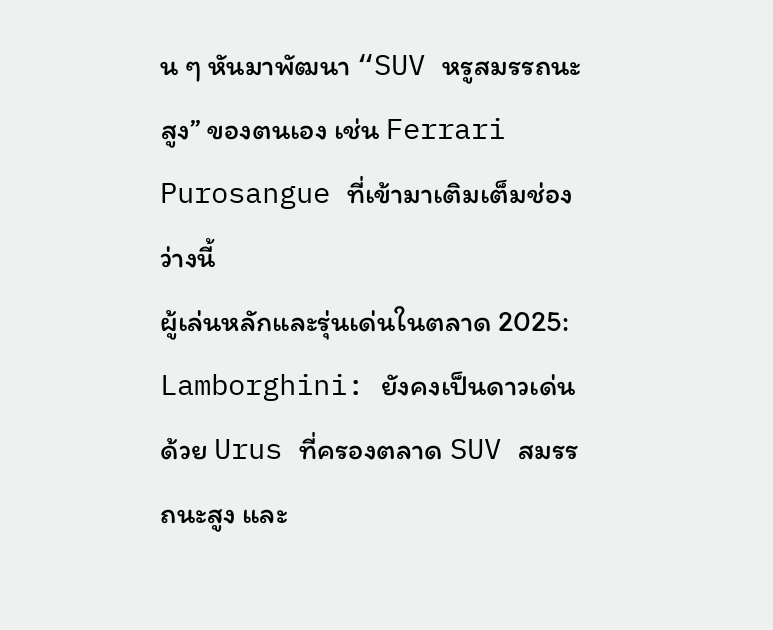น ๆ หันมาพัฒนา “SUV หรูสมรรถนะสูง” ของตนเอง เช่น Ferrari Purosangue ที่เข้ามาเติมเต็มช่องว่างนี้
ผู้เล่นหลักและรุ่นเด่นในตลาด 2025:
Lamborghini: ยังคงเป็นดาวเด่นด้วย Urus ที่ครองตลาด SUV สมรรถนะสูง และ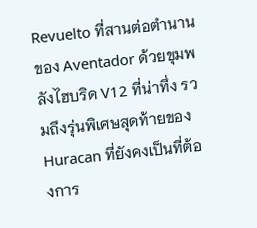Revuelto ที่สานต่อตำนานของ Aventador ด้วยขุมพลังไฮบริด V12 ที่น่าทึ่ง รวมถึงรุ่นพิเศษสุดท้ายของ Huracan ที่ยังคงเป็นที่ต้องการ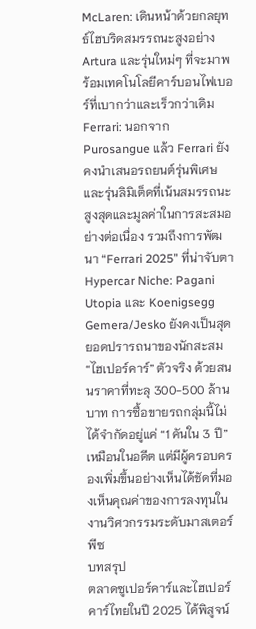McLaren: เดินหน้าด้วยกลยุทธ์ไฮบริดสมรรถนะสูงอย่าง Artura และรุ่นใหม่ๆ ที่จะมาพร้อมเทคโนโลยีคาร์บอนไฟเบอร์ที่เบากว่าและเร็วกว่าเดิม
Ferrari: นอกจาก Purosangue แล้ว Ferrari ยังคงนำเสนอรถยนต์รุ่นพิเศษและรุ่นลิมิเต็ดที่เน้นสมรรถนะสูงสุดและมูลค่าในการสะสมอย่างต่อเนื่อง รวมถึงการพัฒนา “Ferrari 2025” ที่น่าจับตา
Hypercar Niche: Pagani Utopia และ Koenigsegg Gemera/Jesko ยังคงเป็นสุดยอดปรารถนาของนักสะสม “ไฮเปอร์คาร์” ตัวจริง ด้วยสนนราคาที่ทะลุ 300-500 ล้านบาท การซื้อขายรถกลุ่มนี้ไม่ได้จำกัดอยู่แค่ “1 คันใน 3 ปี” เหมือนในอดีต แต่มีผู้ครอบครองเพิ่มขึ้นอย่างเห็นได้ชัดที่มองเห็นคุณค่าของการลงทุนในงานวิศวกรรมระดับมาสเตอร์พีซ
บทสรุป
ตลาดซูเปอร์คาร์และไฮเปอร์คาร์ไทยในปี 2025 ได้พิสูจน์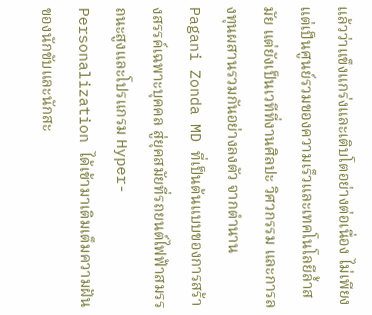แล้วว่าแข็งแกร่งและเติบโตอย่างต่อเนื่อง ไม่เพียงแต่เป็นศูนย์รวมของความเร็วและเทคโนโลยีล้ำสมัย แต่ยังเป็นเวทีที่งานศิลปะ วิศวกรรม และการลงทุนผสานรวมกันอย่างลงตัว จากตำนาน Pagani Zonda MD ที่เป็นต้นแบบของการสร้างสรรค์เฉพาะบุคคล สู่ยุคสมัยที่รถยนต์ไฟฟ้าสมรรถนะสูงและโปรแกรม Hyper-Personalization ได้เข้ามาเติมเต็มความฝันของนักขับและนักสะ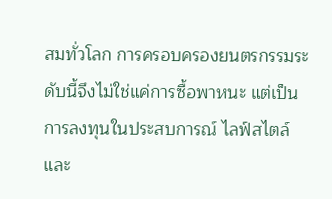สมทั่วโลก การครอบครองยนตรกรรมระดับนี้จึงไม่ใช่แค่การซื้อพาหนะ แต่เป็นการลงทุนในประสบการณ์ ไลฟ์สไตล์ และ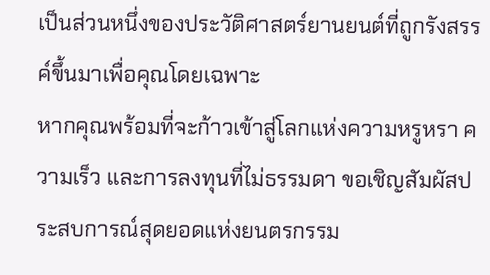เป็นส่วนหนึ่งของประวัติศาสตร์ยานยนต์ที่ถูกรังสรรค์ขึ้นมาเพื่อคุณโดยเฉพาะ
หากคุณพร้อมที่จะก้าวเข้าสู่โลกแห่งความหรูหรา ความเร็ว และการลงทุนที่ไม่ธรรมดา ขอเชิญสัมผัสประสบการณ์สุดยอดแห่งยนตรกรรม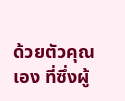ด้วยตัวคุณเอง ที่ซึ่งผู้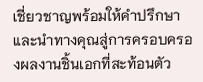เชี่ยวชาญพร้อมให้คำปรึกษาและนำทางคุณสู่การครอบครองผลงานชิ้นเอกที่สะท้อนตัว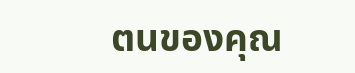ตนของคุณ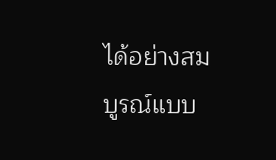ได้อย่างสมบูรณ์แบบ